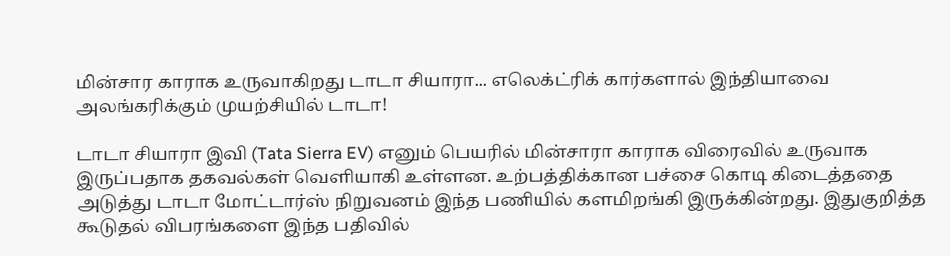மின்சார காராக உருவாகிறது டாடா சியாரா... எலெக்ட்ரிக் கார்களால் இந்தியாவை அலங்கரிக்கும் முயற்சியில் டாடா!

டாடா சியாரா இவி (Tata Sierra EV) எனும் பெயரில் மின்சாரா காராக விரைவில் உருவாக இருப்பதாக தகவல்கள் வெளியாகி உள்ளன. உற்பத்திக்கான பச்சை கொடி கிடைத்ததை அடுத்து டாடா மோட்டார்ஸ் நிறுவனம் இந்த பணியில் களமிறங்கி இருக்கின்றது. இதுகுறித்த கூடுதல் விபரங்களை இந்த பதிவில்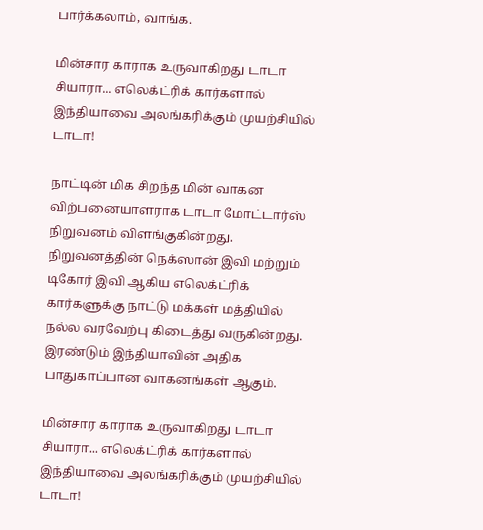பார்க்கலாம், வாங்க.

மின்சார காராக உருவாகிறது டாடா சியாரா... எலெக்ட்ரிக் கார்களால் இந்தியாவை அலங்கரிக்கும் முயற்சியில் டாடா!

நாட்டின் மிக சிறந்த மின் வாகன விற்பனையாளராக டாடா மோட்டார்ஸ் நிறுவனம் விளங்குகின்றது. நிறுவனத்தின் நெக்ஸான் இவி மற்றும் டிகோர் இவி ஆகிய எலெக்ட்ரிக் கார்களுக்கு நாட்டு மக்கள் மத்தியில் நல்ல வரவேற்பு கிடைத்து வருகின்றது. இரண்டும் இந்தியாவின் அதிக பாதுகாப்பான வாகனங்கள் ஆகும்.

மின்சார காராக உருவாகிறது டாடா சியாரா... எலெக்ட்ரிக் கார்களால் இந்தியாவை அலங்கரிக்கும் முயற்சியில் டாடா!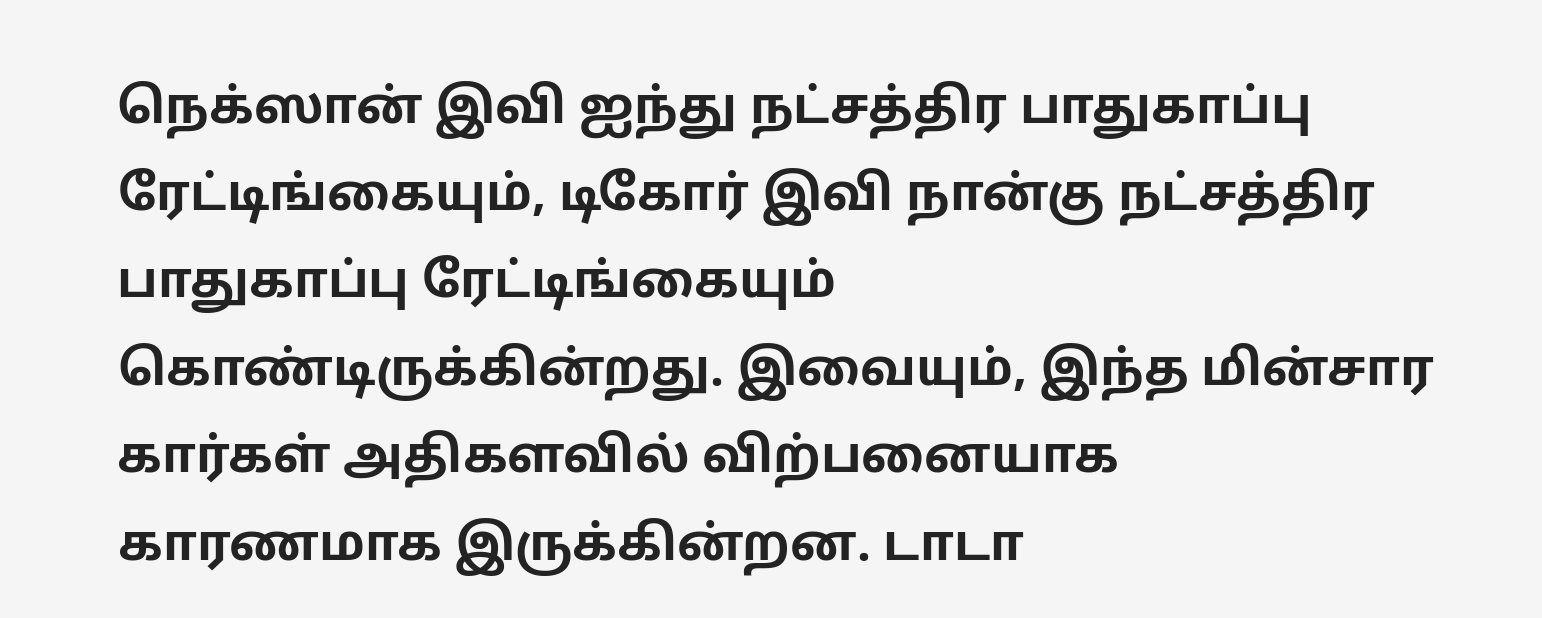நெக்ஸான் இவி ஐந்து நட்சத்திர பாதுகாப்பு ரேட்டிங்கையும், டிகோர் இவி நான்கு நட்சத்திர பாதுகாப்பு ரேட்டிங்கையும் கொண்டிருக்கின்றது. இவையும், இந்த மின்சார கார்கள் அதிகளவில் விற்பனையாக காரணமாக இருக்கின்றன. டாடா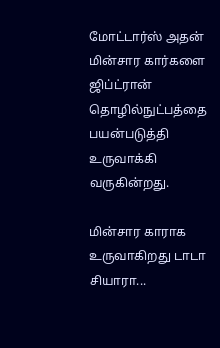மோட்டார்ஸ் அதன் மின்சார கார்களை ஜிப்ட்ரான் தொழில்நுட்பத்தை பயன்படுத்தி உருவாக்கி வருகின்றது.

மின்சார காராக உருவாகிறது டாடா சியாரா...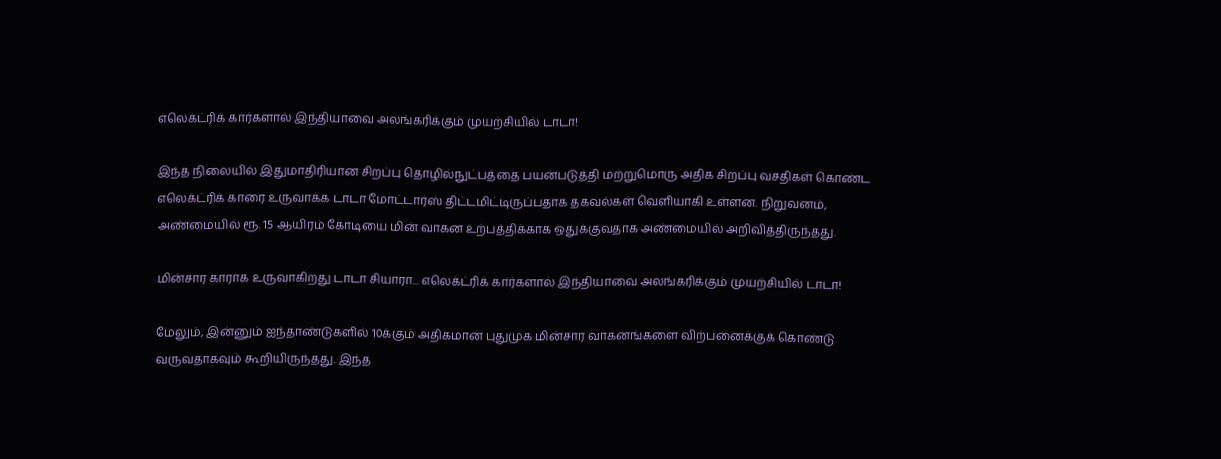எலெக்ட்ரிக் கார்களால் இந்தியாவை அலங்கரிக்கும் முயற்சியில் டாடா!

இந்த நிலையில் இதுமாதிரியான சிறப்பு தொழில்நுட்பத்தை பயன்படுத்தி மற்றுமொரு அதிக சிறப்பு வசதிகள் கொண்ட எலெக்ட்ரிக் காரை உருவாக்க டாடா மோட்டார்ஸ் திட்டமிட்டிருப்பதாக தகவல்கள் வெளியாகி உள்ளன. நிறுவனம், அண்மையில் ரூ. 15 ஆயிரம் கோடியை மின் வாகன உற்பத்திக்காக ஒதுக்குவதாக அண்மையில் அறிவித்திருந்தது.

மின்சார காராக உருவாகிறது டாடா சியாரா... எலெக்ட்ரிக் கார்களால் இந்தியாவை அலங்கரிக்கும் முயற்சியில் டாடா!

மேலும், இன்னும் ஐந்தாண்டுகளில் 10க்கும் அதிகமான புதுமுக மின்சார வாகனங்களை விற்பனைக்குக் கொண்டு வருவதாகவும் கூறியிருந்தது. இந்த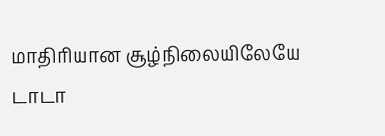மாதிரியான சூழ்நிலையிலேயே டாடா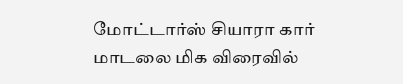மோட்டார்ஸ் சியாரா கார் மாடலை மிக விரைவில்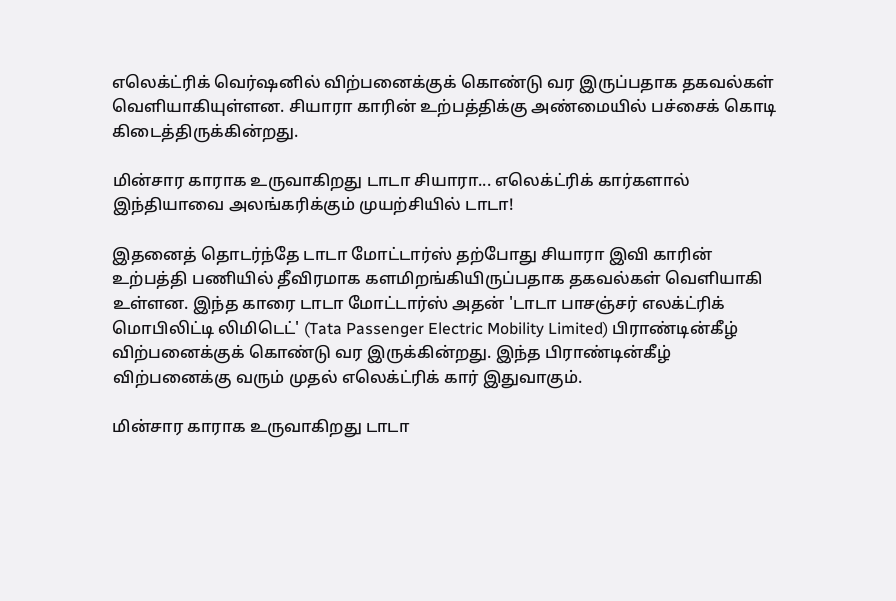எலெக்ட்ரிக் வெர்ஷனில் விற்பனைக்குக் கொண்டு வர இருப்பதாக தகவல்கள் வெளியாகியுள்ளன. சியாரா காரின் உற்பத்திக்கு அண்மையில் பச்சைக் கொடி கிடைத்திருக்கின்றது.

மின்சார காராக உருவாகிறது டாடா சியாரா... எலெக்ட்ரிக் கார்களால் இந்தியாவை அலங்கரிக்கும் முயற்சியில் டாடா!

இதனைத் தொடர்ந்தே டாடா மோட்டார்ஸ் தற்போது சியாரா இவி காரின் உற்பத்தி பணியில் தீவிரமாக களமிறங்கியிருப்பதாக தகவல்கள் வெளியாகி உள்ளன. இந்த காரை டாடா மோட்டார்ஸ் அதன் 'டாடா பாசஞ்சர் எலக்ட்ரிக் மொபிலிட்டி லிமிடெட்' (Tata Passenger Electric Mobility Limited) பிராண்டின்கீழ் விற்பனைக்குக் கொண்டு வர இருக்கின்றது. இந்த பிராண்டின்கீழ் விற்பனைக்கு வரும் முதல் எலெக்ட்ரிக் கார் இதுவாகும்.

மின்சார காராக உருவாகிறது டாடா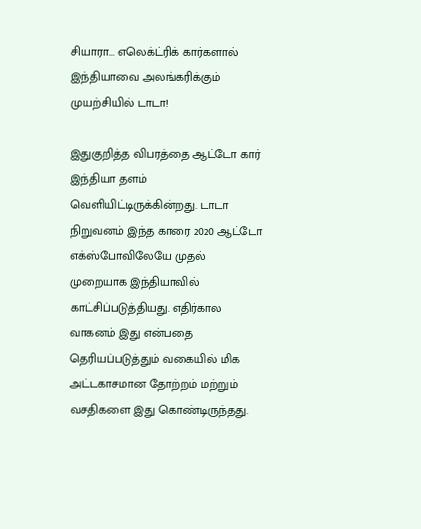சியாரா... எலெக்ட்ரிக் கார்களால் இந்தியாவை அலங்கரிக்கும் முயற்சியில் டாடா!

இதுகுறித்த விபரத்தை ஆட்டோ கார் இந்தியா தளம் வெளியிட்டிருக்கின்றது. டாடா நிறுவனம் இந்த காரை 2020 ஆட்டோ எக்ஸ்போவிலேயே முதல் முறையாக இந்தியாவில் காட்சிப்படுத்தியது. எதிர்கால வாகனம் இது என்பதை தெரியப்படுத்தும் வகையில் மிக அட்டகாசமான தோற்றம் மற்றும் வசதிகளை இது கொண்டிருந்தது.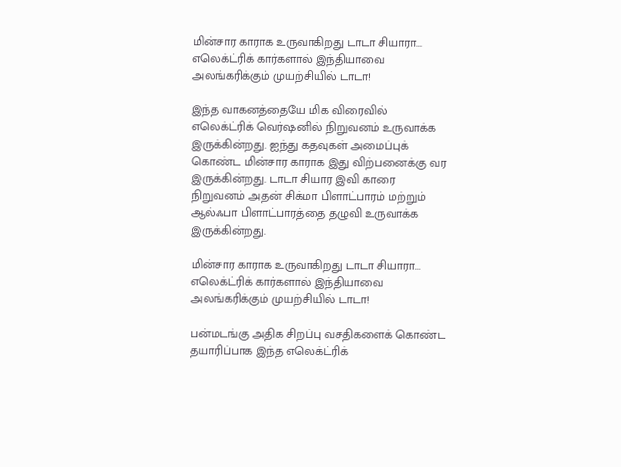மின்சார காராக உருவாகிறது டாடா சியாரா... எலெக்ட்ரிக் கார்களால் இந்தியாவை அலங்கரிக்கும் முயற்சியில் டாடா!

இந்த வாகனத்தையே மிக விரைவில் எலெக்ட்ரிக் வெர்ஷனில் நிறுவனம் உருவாக்க இருக்கின்றது. ஐந்து கதவுகள் அமைப்புக் கொண்ட மின்சார காராக இது விற்பனைக்கு வர இருக்கின்றது. டாடா சியார இவி காரை நிறுவனம் அதன் சிக்மா பிளாட்பாரம் மற்றும் ஆல்ஃபா பிளாட்பாரத்தை தழுவி உருவாக்க இருக்கின்றது.

மின்சார காராக உருவாகிறது டாடா சியாரா... எலெக்ட்ரிக் கார்களால் இந்தியாவை அலங்கரிக்கும் முயற்சியில் டாடா!

பன்மடங்கு அதிக சிறப்பு வசதிகளைக் கொண்ட தயாரிப்பாக இந்த எலெக்ட்ரிக்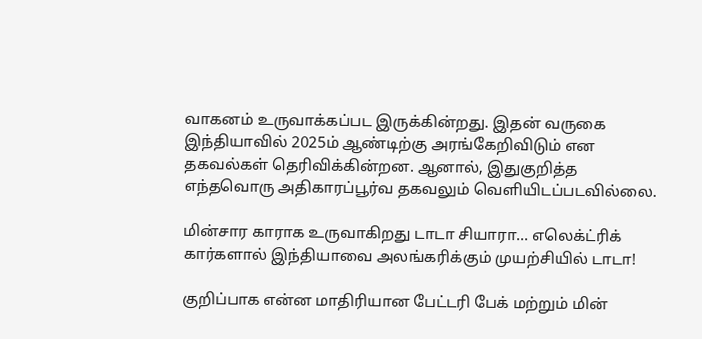வாகனம் உருவாக்கப்பட இருக்கின்றது. இதன் வருகை இந்தியாவில் 2025ம் ஆண்டிற்கு அரங்கேறிவிடும் என தகவல்கள் தெரிவிக்கின்றன. ஆனால், இதுகுறித்த எந்தவொரு அதிகாரப்பூர்வ தகவலும் வெளியிடப்படவில்லை.

மின்சார காராக உருவாகிறது டாடா சியாரா... எலெக்ட்ரிக் கார்களால் இந்தியாவை அலங்கரிக்கும் முயற்சியில் டாடா!

குறிப்பாக என்ன மாதிரியான பேட்டரி பேக் மற்றும் மின்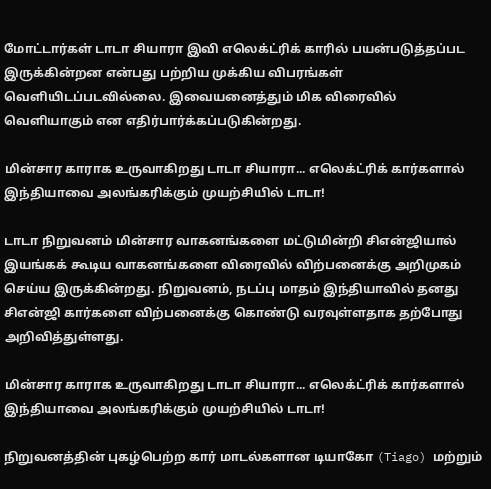மோட்டார்கள் டாடா சியாரா இவி எலெக்ட்ரிக் காரில் பயன்படுத்தப்பட இருக்கின்றன என்பது பற்றிய முக்கிய விபரங்கள் வெளியிடப்படவில்லை. இவையனைத்தும் மிக விரைவில் வெளியாகும் என எதிர்பார்க்கப்படுகின்றது.

மின்சார காராக உருவாகிறது டாடா சியாரா... எலெக்ட்ரிக் கார்களால் இந்தியாவை அலங்கரிக்கும் முயற்சியில் டாடா!

டாடா நிறுவனம் மின்சார வாகனங்களை மட்டுமின்றி சிஎன்ஜியால் இயங்கக் கூடிய வாகனங்களை விரைவில் விற்பனைக்கு அறிமுகம் செய்ய இருக்கின்றது. நிறுவனம், நடப்பு மாதம் இந்தியாவில் தனது சிஎன்ஜி கார்களை விற்பனைக்கு கொண்டு வரவுள்ளதாக தற்போது அறிவித்துள்ளது.

மின்சார காராக உருவாகிறது டாடா சியாரா... எலெக்ட்ரிக் கார்களால் இந்தியாவை அலங்கரிக்கும் முயற்சியில் டாடா!

நிறுவனத்தின் புகழ்பெற்ற கார் மாடல்களான டியாகோ (Tiago) மற்றும்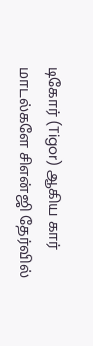டிகோர் (Tigor) ஆகிய கார் மாடல்களே சிஎன்ஜி தேர்வில்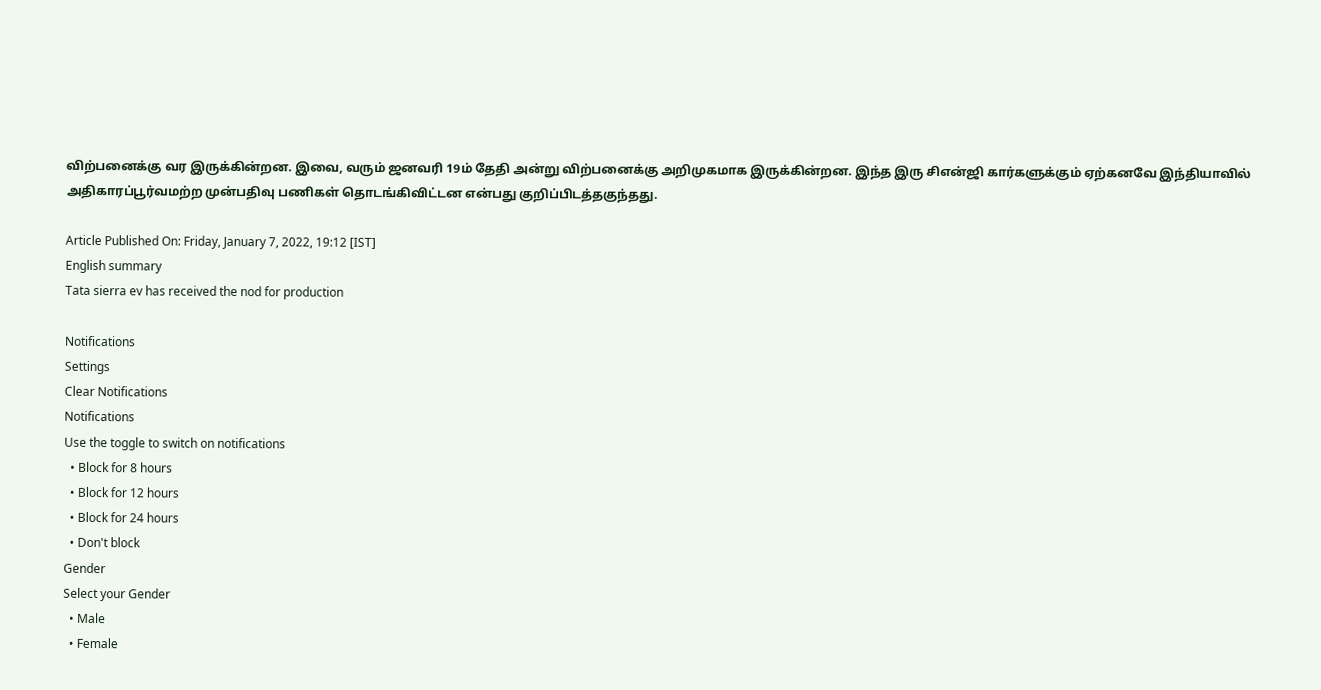விற்பனைக்கு வர இருக்கின்றன. இவை, வரும் ஜனவரி 19ம் தேதி அன்று விற்பனைக்கு அறிமுகமாக இருக்கின்றன. இந்த இரு சிஎன்ஜி கார்களுக்கும் ஏற்கனவே இந்தியாவில் அதிகாரப்பூர்வமற்ற முன்பதிவு பணிகள் தொடங்கிவிட்டன என்பது குறிப்பிடத்தகுந்தது.

Article Published On: Friday, January 7, 2022, 19:12 [IST]
English summary
Tata sierra ev has received the nod for production

Notifications
Settings
Clear Notifications
Notifications
Use the toggle to switch on notifications
  • Block for 8 hours
  • Block for 12 hours
  • Block for 24 hours
  • Don't block
Gender
Select your Gender
  • Male
  • Female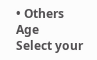• Others
Age
Select your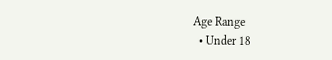Age Range
  • Under 18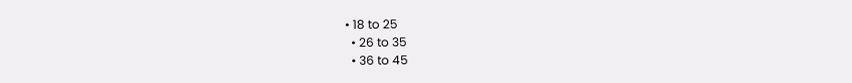• 18 to 25
  • 26 to 35
  • 36 to 45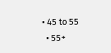• 45 to 55
  • 55+